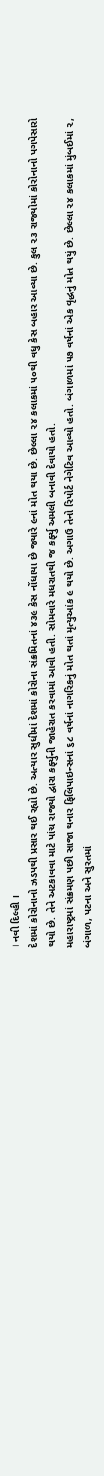। નવી દિલ્હી ।
દેશમાં કોરોનાનો ઝડપથી પ્રસાર થઈ રહ્યો છે. અત્યાર સુધીમાં દેશમાં કોરોના સંક્રમિતનાં ૪૩૯ કેસ નોંધાયા છે જ્યારે ૯નાં મોત થયા છે. છેલ્લા ૨૪ કલાકમાં ૫૦થી વધુ કેસ બહાર આવ્યા છે. કુલ ૨૩ રાજ્યોમાં કોરોનાનો પગપેસારો થયો છે. તેને અટકાવવા માટે પાંચ રાજ્યો દ્વારા કર્ફ્યુની જાહેરાત કરવામાં આવી હતી. સોમવારે મધરાતથી જ કર્ફ્યુ અમલી બનાવી દેવાયો હતો.
મહારાષ્ટ્રમાં સંક્રમણ પછી સાજા થનાર ફિલિપાઇન્સનાં ૬૮ વર્ષનાં નાગરિકનું મોત થતાં મૃત્યુઆંક ૯ થયો છે. અગાઉ તેનો રિપોર્ટ નેગેટિવ આવ્યો હતો. બંગાળમાં ૫૭ વર્ષનાં એક વૃદ્ધનું મોત થયું છે. છેલ્લા ૨૪ કલાકમાં મુંબઈમાં ૨, બંગાળ, પટના અને સુરતમાં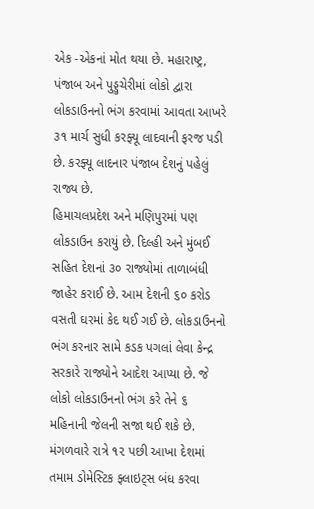એક -એકનાં મોત થયા છે. મહારાષ્ટ્ર, પંજાબ અને પુડ્ડુચેરીમાં લોકો દ્વારા લોકડાઉનનો ભંગ કરવામાં આવતા આખરે ૩૧ માર્ચ સુધી કરફ્યૂ લાદવાની ફરજ પડી છે. કરફ્યૂ લાદનાર પંજાબ દેશનું પહેલું રાજ્ય છે.
હિમાચલપ્રદેશ અને મણિપુરમાં પણ લોકડાઉન કરાયું છે. દિલ્હી અને મુંબઈ સહિત દેશનાં ૩૦ રાજ્યોમાં તાળાબંધી જાહેર કરાઈ છે. આમ દેશની ૬૦ કરોડ વસતી ઘરમાં કેદ થઈ ગઈ છે. લોકડાઉનનો ભંગ કરનાર સામે કડક પગલાં લેવા કેન્દ્ર સરકારે રાજ્યોને આદેશ આપ્યા છે. જે લોકો લોકડાઉનનો ભંગ કરે તેને ૬ મહિનાની જેલની સજા થઈ શકે છે. મંગળવારે રાત્રે ૧૨ પછી આખા દેશમાં તમામ ડોમેસ્ટિક ફ્લાઇટ્સ બંધ કરવા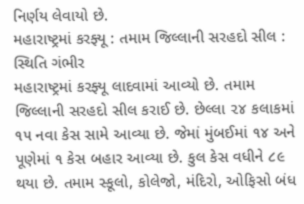નિર્ણય લેવાયો છે.
મહારાષ્ટ્રમાં કરફ્યૂ : તમામ જિલ્લાની સરહદો સીલ : સ્થિતિ ગંભીર
મહારાષ્ટ્રમાં કરફ્યૂ લાદવામાં આવ્યો છે. તમામ જિલ્લાની સરહદો સીલ કરાઈ છે. છેલ્લા ૨૪ કલાકમાં ૧૫ નવા કેસ સામે આવ્યા છે. જેમાં મુંબઈમાં ૧૪ અને પૂણેમાં ૧ કેસ બહાર આવ્યા છે. કુલ કેસ વધીને ૮૯ થયા છે. તમામ સ્કૂલો, કોલેજો, મંદિરો, ઓફિસો બંધ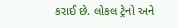કરાઈ છે. લોકલ ટ્રેનો અને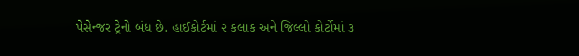પેસેન્જર ટ્રેનો બંધ છે. હાઈકોર્ટમાં ૨ કલાક અને જિલ્લો કોર્ટોમાં ૩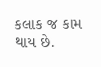કલાક જ કામ થાય છે.